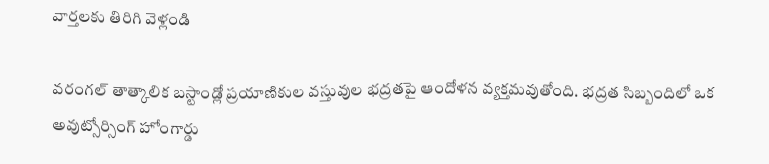వార్తలకు తిరిగి వెళ్లండి

వరంగల్ తాత్కాలిక బస్టాండ్లో ప్రయాణికుల వస్తువుల భద్రతపై ఆందోళన వ్యక్తమవుతోంది. భద్రత సిబ్బందిలో ఒక అవుట్సోర్సింగ్ హోంగార్డు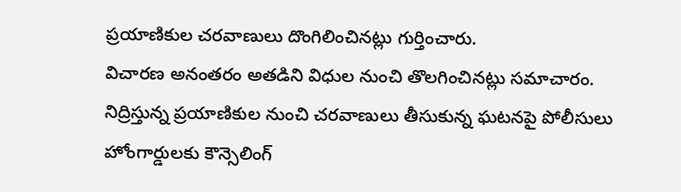ప్రయాణికుల చరవాణులు దొంగిలించినట్లు గుర్తించారు.
విచారణ అనంతరం అతడిని విధుల నుంచి తొలగించినట్లు సమాచారం. నిద్రిస్తున్న ప్రయాణికుల నుంచి చరవాణులు తీసుకున్న ఘటనపై పోలీసులు హోంగార్డులకు కౌన్సెలింగ్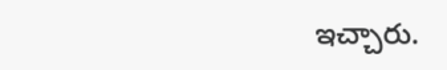ఇచ్చారు.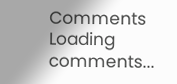Comments
Loading comments...